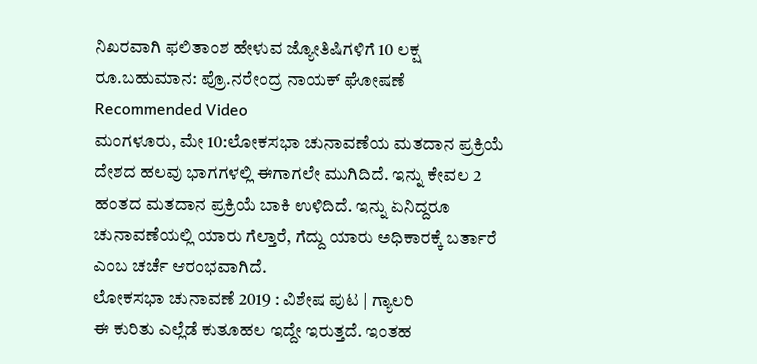ನಿಖರವಾಗಿ ಫಲಿತಾಂಶ ಹೇಳುವ ಜ್ಯೋತಿಷಿಗಳಿಗೆ 10 ಲಕ್ಷ ರೂ.ಬಹುಮಾನ: ಪ್ರೊ.ನರೇಂದ್ರ ನಾಯಕ್ ಘೋಷಣೆ
Recommended Video
ಮಂಗಳೂರು, ಮೇ 10:ಲೋಕಸಭಾ ಚುನಾವಣೆಯ ಮತದಾನ ಪ್ರಕ್ರಿಯೆ ದೇಶದ ಹಲವು ಭಾಗಗಳಲ್ಲಿ ಈಗಾಗಲೇ ಮುಗಿದಿದೆ. ಇನ್ನು ಕೇವಲ 2 ಹಂತದ ಮತದಾನ ಪ್ರಕ್ರಿಯೆ ಬಾಕಿ ಉಳಿದಿದೆ. ಇನ್ನು ಏನಿದ್ದರೂ ಚುನಾವಣೆಯಲ್ಲಿ ಯಾರು ಗೆಲ್ತಾರೆ, ಗೆದ್ದು ಯಾರು ಅಧಿಕಾರಕ್ಕೆ ಬರ್ತಾರೆ ಎಂಬ ಚರ್ಚೆ ಆರಂಭವಾಗಿದೆ.
ಲೋಕಸಭಾ ಚುನಾವಣೆ 2019 : ವಿಶೇಷ ಪುಟ | ಗ್ಯಾಲರಿ
ಈ ಕುರಿತು ಎಲ್ಲೆಡೆ ಕುತೂಹಲ ಇದ್ದೇ ಇರುತ್ತದೆ. ಇಂತಹ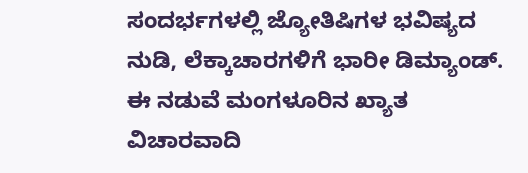ಸಂದರ್ಭಗಳಲ್ಲಿ ಜ್ಯೋತಿಷಿಗಳ ಭವಿಷ್ಯದ ನುಡಿ, ಲೆಕ್ಕಾಚಾರಗಳಿಗೆ ಭಾರೀ ಡಿಮ್ಯಾಂಡ್. ಈ ನಡುವೆ ಮಂಗಳೂರಿನ ಖ್ಯಾತ ವಿಚಾರವಾದಿ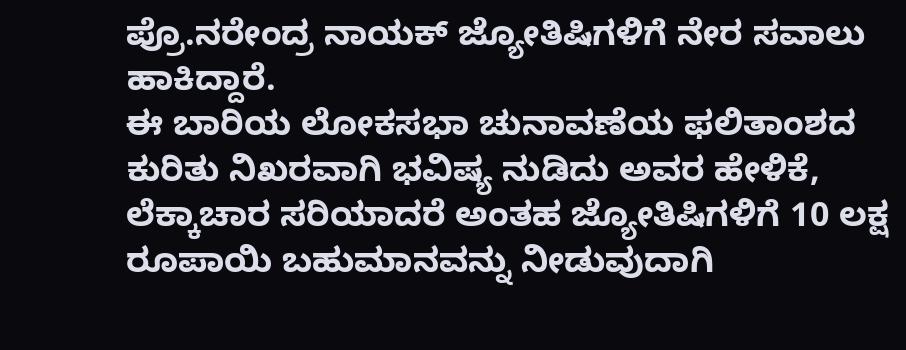ಪ್ರೊ.ನರೇಂದ್ರ ನಾಯಕ್ ಜ್ಯೋತಿಷಿಗಳಿಗೆ ನೇರ ಸವಾಲು ಹಾಕಿದ್ದಾರೆ.
ಈ ಬಾರಿಯ ಲೋಕಸಭಾ ಚುನಾವಣೆಯ ಫಲಿತಾಂಶದ ಕುರಿತು ನಿಖರವಾಗಿ ಭವಿಷ್ಯ ನುಡಿದು ಅವರ ಹೇಳಿಕೆ, ಲೆಕ್ಕಾಚಾರ ಸರಿಯಾದರೆ ಅಂತಹ ಜ್ಯೋತಿಷಿಗಳಿಗೆ 10 ಲಕ್ಷ ರೂಪಾಯಿ ಬಹುಮಾನವನ್ನು ನೀಡುವುದಾಗಿ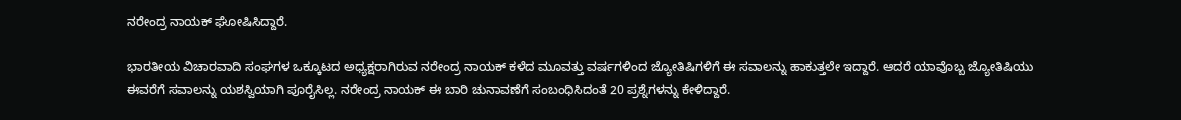ನರೇಂದ್ರ ನಾಯಕ್ ಘೋಷಿಸಿದ್ದಾರೆ.

ಭಾರತೀಯ ವಿಚಾರವಾದಿ ಸಂಘಗಳ ಒಕ್ಕೂಟದ ಅಧ್ಯಕ್ಷರಾಗಿರುವ ನರೇಂದ್ರ ನಾಯಕ್ ಕಳೆದ ಮೂವತ್ತು ವರ್ಷಗಳಿಂದ ಜ್ಯೋತಿಷಿಗಳಿಗೆ ಈ ಸವಾಲನ್ನು ಹಾಕುತ್ತಲೇ ಇದ್ದಾರೆ. ಆದರೆ ಯಾವೊಬ್ಬ ಜ್ಯೋತಿಷಿಯು ಈವರೆಗೆ ಸವಾಲನ್ನು ಯಶಸ್ವಿಯಾಗಿ ಪೂರೈಸಿಲ್ಲ. ನರೇಂದ್ರ ನಾಯಕ್ ಈ ಬಾರಿ ಚುನಾವಣೆಗೆ ಸಂಬಂಧಿಸಿದಂತೆ 20 ಪ್ರಶ್ನೆಗಳನ್ನು ಕೇಳಿದ್ದಾರೆ.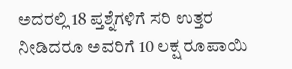ಅದರಲ್ಲಿ 18 ಪ್ತಶ್ನೆಗಳಿಗೆ ಸರಿ ಉತ್ತರ ನೀಡಿದರೂ ಅವರಿಗೆ 10 ಲಕ್ಷ ರೂಪಾಯಿ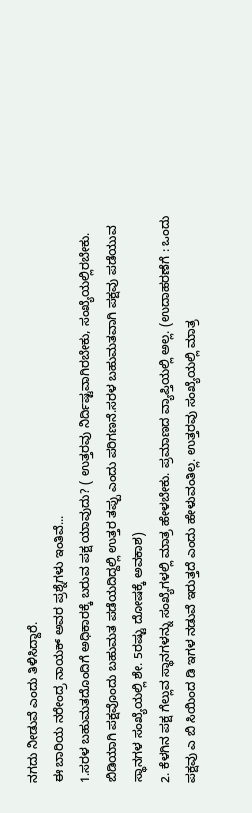ನಗದು ನೀಡುವೆ ಎಂದು ತಿಳಿಸಿದ್ದಾರೆ.
ಈ ಬಾರಿಯ ನರೇಂದ್ರ ನಾಯಕ್ ಅವರ ಪ್ರಶ್ನೆಗಳು ಇಂತಿವೆ...
1.ಸರಳ ಬಹುಮತದೊಂದಿಗೆ ಅಧಿಕಾರಕ್ಕೆ ಬರುವ ಪಕ್ಷ ಯಾವುದು? ( ಉತ್ತರವು ನಿರ್ದಿಷ್ಟವಾಗಿರಬೇಕು, ಸಂಖ್ಯೆಯಲ್ಲಿರಬೇಕು. ಬಿಡಿಯಾಗಿ ಪಕ್ಷವೊಂದು ಬಹುಮತ ಪಡೆಯದಿದ್ದಲ್ಲಿ ಉತ್ತರ ತಪ್ಪು ಎಂದು ಪರಿಗಣನೆ.ಸರಳ ಬಹುಮತವಾಗಿ ಪಕ್ಷವು ಪಡೆಯುವ ಸ್ಥಾನಗಳ ಸಂಖ್ಯೆಯಲ್ಲಿ ಶೇ. 5ರಷ್ಟು ದೋಷಕ್ಕೆ ಅವಕಾಶ)
2. ಕೆಳಗಿನ ಪಕ್ಷ ಗೆಲ್ಲುವ ಸ್ಥಾನಗಳನ್ನು ಸಂಖ್ಯೆಗಳಲ್ಲಿ ಮಾತ್ರ ಹೇಳಬೇಕು. ಪ್ರಮಾಣದ ವ್ಯಾಪ್ತಿಯಲ್ಲಿ ಅಲ್ಲ. (ಉದಾಹರಣೆಗೆ : ಒಂದು ಪಕ್ಷವು ಎ ಬಿ ಸಿಯಿಂದ ಡಿ ಇಗಳ ನಡುವೆ ಇರುತ್ತದೆ ಎಂದು ಹೇಳುವಂತಿಲ್ಲ. ಉತ್ತರವು ಸಂಖ್ಯೆಯಲ್ಲಿ ಮಾತ್ರ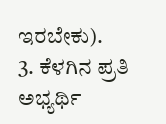ಇರಬೇಕು).
3. ಕೆಳಗಿನ ಪ್ರತಿ ಅಭ್ಯರ್ಥಿ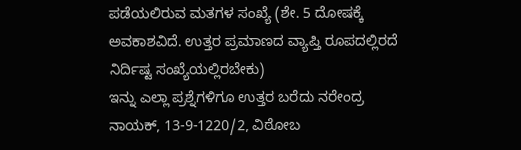ಪಡೆಯಲಿರುವ ಮತಗಳ ಸಂಖ್ಯೆ (ಶೇ. 5 ದೋಷಕ್ಕೆ ಅವಕಾಶವಿದೆ. ಉತ್ತರ ಪ್ರಮಾಣದ ವ್ಯಾಪ್ತಿ ರೂಪದಲ್ಲಿರದೆ ನಿರ್ದಿಷ್ಟ ಸಂಖ್ಯೆಯಲ್ಲಿರಬೇಕು)
ಇನ್ನು ಎಲ್ಲಾ ಪ್ರಶ್ನೆಗಳಿಗೂ ಉತ್ತರ ಬರೆದು ನರೇಂದ್ರ ನಾಯಕ್, 13-9-1220/2, ವಿಠೋಬ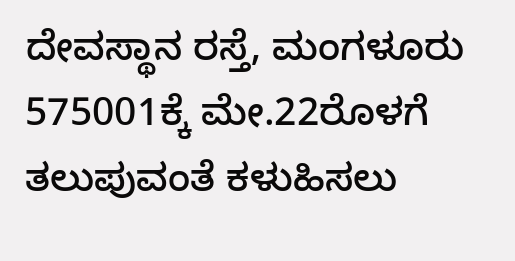ದೇವಸ್ಥಾನ ರಸ್ತೆ, ಮಂಗಳೂರು 575001ಕ್ಕೆ ಮೇ.22ರೊಳಗೆ ತಲುಪುವಂತೆ ಕಳುಹಿಸಲು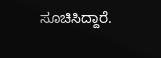ಸೂಚಿಸಿದ್ದಾರೆ.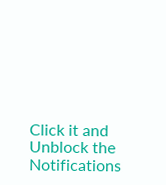Click it and Unblock the Notifications